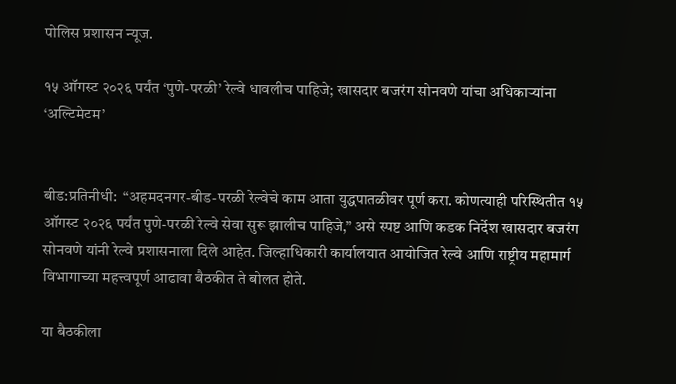पोलिस प्रशासन न्यूज.

१५ ऑगस्ट २०२६ पर्यंत ‘पुणे-परळी’ रेल्वे धावलीच पाहिजे; खासदार बजरंग सोनवणे यांचा अधिकाऱ्यांना ‘अल्टिमेटम’


बीड:प्रतिनीधी:  “अहमदनगर-बीड-परळी रेल्वेचे काम आता युद्धपातळीवर पूर्ण करा. कोणत्याही परिस्थितीत १५ ऑगस्ट २०२६ पर्यंत पुणे-परळी रेल्वे सेवा सुरू झालीच पाहिजे,” असे स्पष्ट आणि कडक निर्देश खासदार बजरंग सोनवणे यांनी रेल्वे प्रशासनाला दिले आहेत. जिल्हाधिकारी कार्यालयात आयोजित रेल्वे आणि राष्ट्रीय महामार्ग विभागाच्या महत्त्वपूर्ण आढावा बैठकीत ते बोलत होते.

या बैठकीला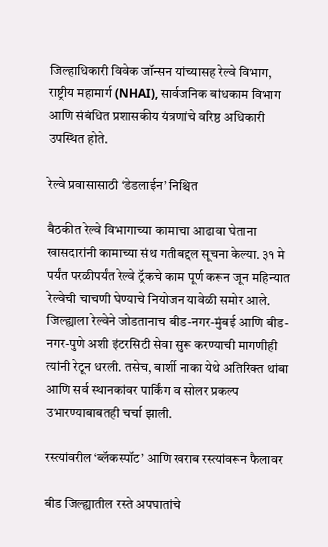जिल्हाधिकारी विवेक जॉन्सन यांच्यासह रेल्वे विभाग, राष्ट्रीय महामार्ग (NHAI), सार्वजनिक बांधकाम विभाग आणि संबंधित प्रशासकीय यंत्रणांचे वरिष्ठ अधिकारी उपस्थित होते.

रेल्वे प्रवासासाठी ‘डेडलाईन’ निश्चित

बैठकीत रेल्वे विभागाच्या कामाचा आढावा घेताना खासदारांनी कामाच्या संथ गतीबद्दल सूचना केल्या. ३१ मे पर्यंत परळीपर्यंत रेल्वे ट्रॅकचे काम पूर्ण करून जून महिन्यात रेल्वेची चाचणी घेण्याचे नियोजन यावेळी समोर आले. जिल्ह्याला रेल्वेने जोडतानाच बीड-नगर-मुंबई आणि बीड-नगर-पुणे अशी इंटरसिटी सेवा सुरू करण्याची मागणीही त्यांनी रेटून धरली. तसेच, बार्शी नाका येथे अतिरिक्त थांबा आणि सर्व स्थानकांवर पार्किंग व सोलर प्रकल्प उभारण्याबाबतही चर्चा झाली.

रस्त्यांवरील ‘ब्लॅकस्पॉट’ आणि खराब रस्त्यांवरून फैलावर

बीड जिल्ह्यातील रस्ते अपघातांचे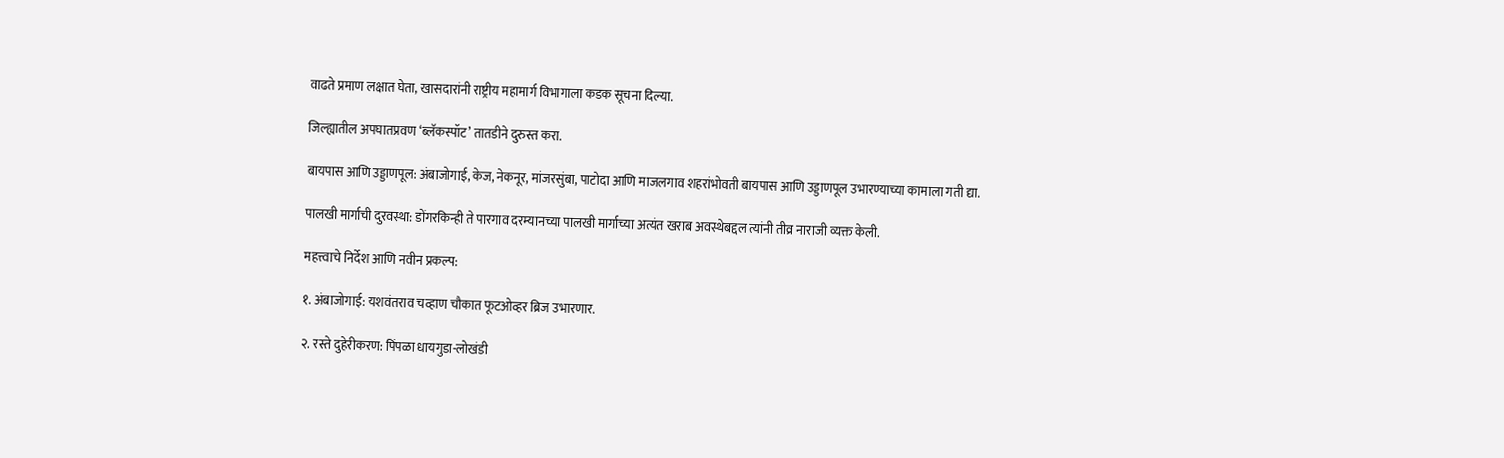वाढते प्रमाण लक्षात घेता, खासदारांनी राष्ट्रीय महामार्ग विभागाला कडक सूचना दिल्या.

जिल्ह्यातील अपघातप्रवण ‘ब्लॅकस्पॉट’ तातडीने दुरुस्त करा.

बायपास आणि उड्डाणपूल: अंबाजोगाई, केज, नेकनूर, मांजरसुंबा, पाटोदा आणि माजलगाव शहरांभोवती बायपास आणि उड्डाणपूल उभारण्याच्या कामाला गती द्या.

पालखी मार्गाची दुरवस्था: डोंगरकिन्ही ते पारगाव दरम्यानच्या पालखी मार्गाच्या अत्यंत खराब अवस्थेबद्दल त्यांनी तीव्र नाराजी व्यक्त केली.

महत्त्वाचे निर्देश आणि नवीन प्रकल्प:

१. अंबाजोगाई: यशवंतराव चव्हाण चौकात फूटओव्हर ब्रिज उभारणार.

२. रस्ते दुहेरीकरण: पिंपळा धायगुडा-लोखंडी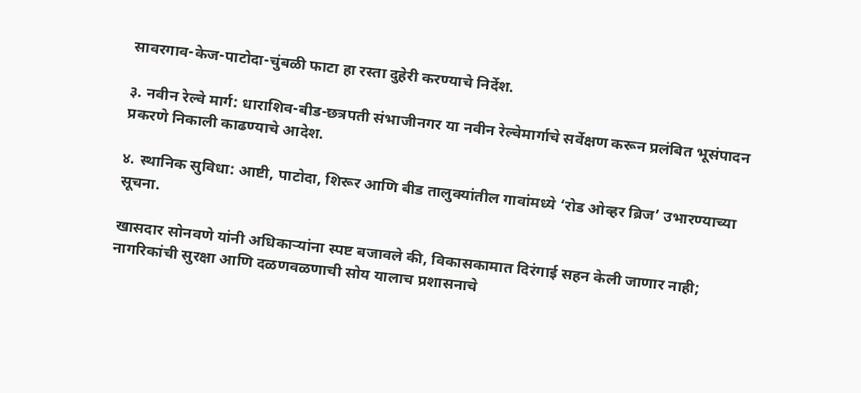सावरगाव-केज-पाटोदा-चुंबळी फाटा हा रस्ता दुहेरी करण्याचे निर्देश.

३. नवीन रेल्वे मार्ग: धाराशिव-बीड-छत्रपती संभाजीनगर या नवीन रेल्वेमार्गाचे सर्वेक्षण करून प्रलंबित भूसंपादन प्रकरणे निकाली काढण्याचे आदेश.

४. स्थानिक सुविधा: आष्टी, पाटोदा, शिरूर आणि बीड तालुक्यांतील गावांमध्ये ‘रोड ओव्हर ब्रिज’ उभारण्याच्या सूचना.

खासदार सोनवणे यांनी अधिकाऱ्यांना स्पष्ट बजावले की, विकासकामात दिरंगाई सहन केली जाणार नाही; नागरिकांची सुरक्षा आणि दळणवळणाची सोय यालाच प्रशासनाचे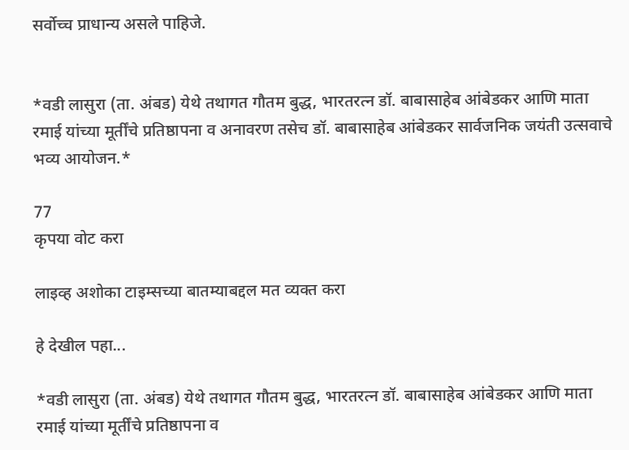सर्वोच्च प्राधान्य असले पाहिजे.


*वडी लासुरा (ता. अंबड) येथे तथागत गौतम बुद्ध, भारतरत्न डॉ. बाबासाहेब आंबेडकर आणि माता रमाई यांच्या मूर्तींचे प्रतिष्ठापना व अनावरण तसेच डॉ. बाबासाहेब आंबेडकर सार्वजनिक जयंती उत्सवाचे भव्य आयोजन.*

77
कृपया वोट करा

लाइव्ह अशोका टाइम्सच्या बातम्याबद्दल मत व्यक्त करा

हे देखील पहा...

*वडी लासुरा (ता. अंबड) येथे तथागत गौतम बुद्ध, भारतरत्न डॉ. बाबासाहेब आंबेडकर आणि माता रमाई यांच्या मूर्तींचे प्रतिष्ठापना व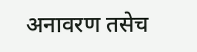अनावरण तसेच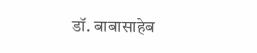डॉ. बाबासाहेब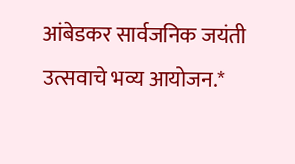आंबेडकर सार्वजनिक जयंती उत्सवाचे भव्य आयोजन.*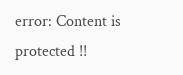error: Content is protected !!